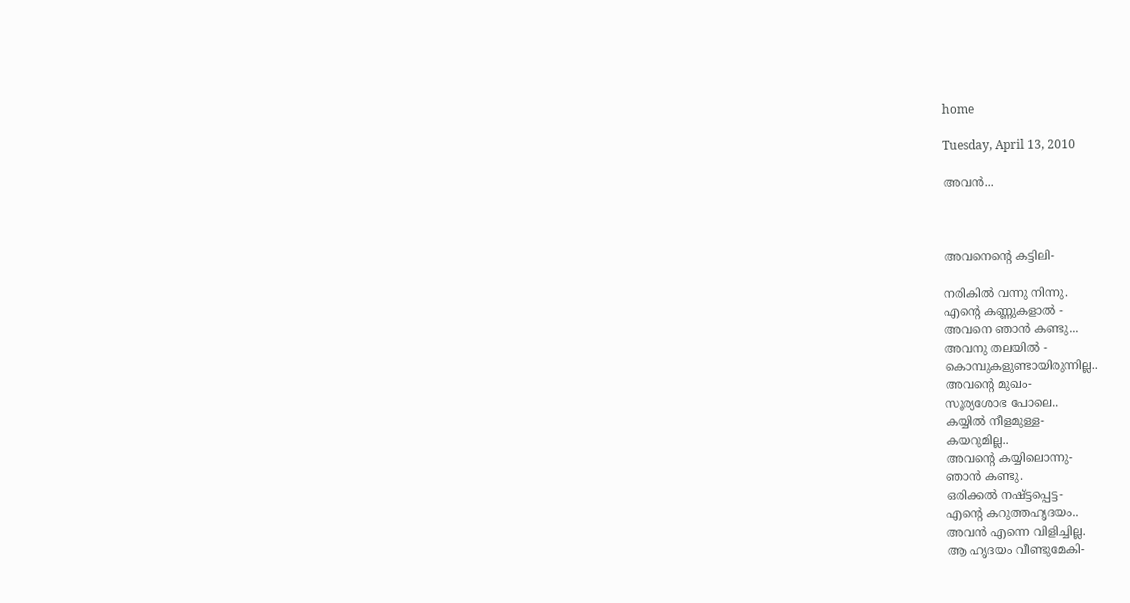home

Tuesday, April 13, 2010

അവന്‍...



അവനെന്‍റെ കട്ടിലി-

നരികില്‍ വന്നു നിന്നു.
എന്‍റെ കണ്ണുകളാല്‍ -
അവനെ ഞാന്‍ കണ്ടു...
അവനു തലയില്‍ -
കൊമ്പുകളുണ്ടായിരുന്നില്ല..
അവന്റെ മുഖം-
സൂര്യശോഭ പോലെ..
കയ്യില്‍ നീളമുള്ള-
കയറുമില്ല..
അവന്റെ കയ്യിലൊന്നു-
ഞാന്‍ കണ്ടു.
ഒരിക്കല്‍ നഷ്ട്ടപ്പെട്ട-
എന്‍റെ കറുത്തഹൃദയം..
അവന്‍ എന്നെ വിളിച്ചില്ല.
ആ ഹൃദയം വീണ്ടുമേകി-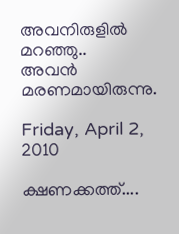അവനിരുളില്‍ മറഞ്ഞു..
അവന്‍ മരണമായിരുന്നു.

Friday, April 2, 2010

ക്ഷണക്കത്ത്....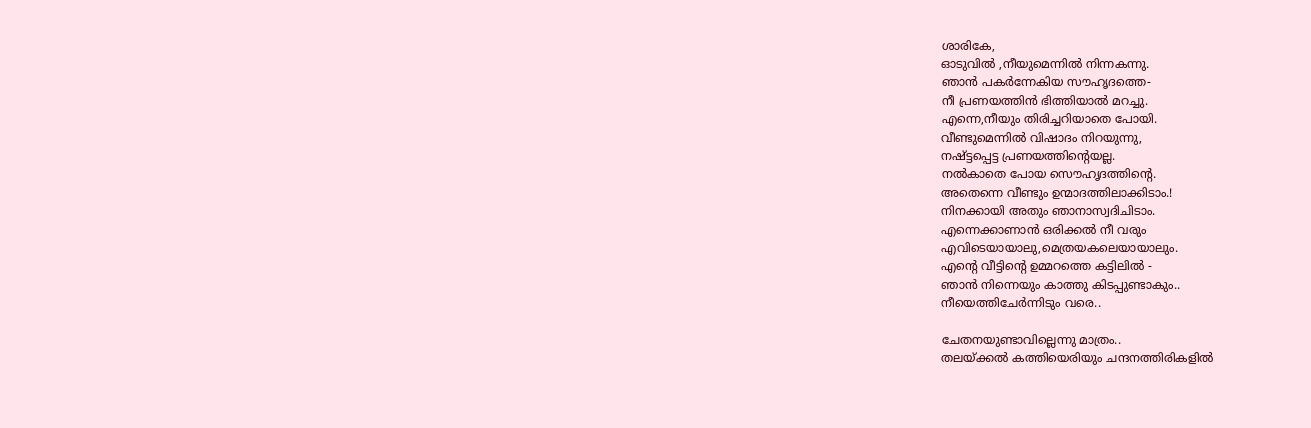ശാരികേ,
ഓടുവില്‍ ,നീയുമെന്നില്‍ നിന്നകന്നു.
ഞാന്‍ പകര്‍ന്നേകിയ സൗഹൃദത്തെ-
നീ പ്രണയത്തിന്‍ ഭിത്തിയാല്‍ മറച്ചു.
എന്നെ,നീയും തിരിച്ചറിയാതെ പോയി.
വീണ്ടുമെന്നില്‍ വിഷാദം നിറയുന്നു,
നഷ്ട്ടപ്പെട്ട പ്രണയത്തിന്റെയല്ല.
നല്‍കാതെ പോയ സൌഹൃദത്തിന്റെ.
അതെന്നെ വീണ്ടും ഉന്മാദത്തിലാക്കിടാം.!
നിനക്കായി അതും ഞാനാസ്വദിചിടാം.
എന്നെക്കാണാന്‍ ഒരിക്കല്‍ നീ വരും
എവിടെയായാലു,മെത്രയകലെയായാലും.
എന്റെ വീട്ടിന്റെ ഉമ്മറത്തെ കട്ടിലില്‍ -
ഞാന്‍ നിന്നെയും കാത്തു കിടപ്പുണ്ടാകും..
നീയെത്തിചേര്‍ന്നിടും വരെ..

ചേതനയുണ്ടാവില്ലെന്നു മാത്രം..
തലയ്ക്കല്‍ കത്തിയെരിയും ചന്ദനത്തിരികളില്‍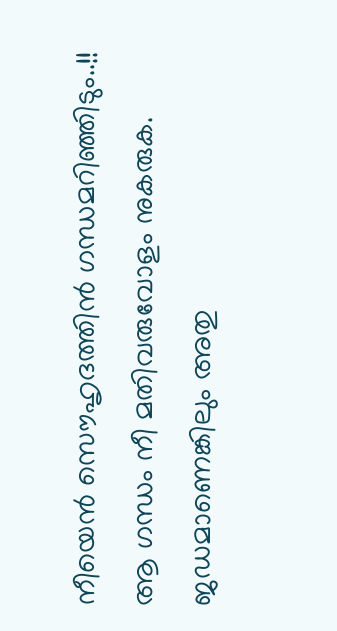നീയെന്‍ സൌഹൃദത്തിന്‍ ഗന്ധമറിഞ്ഞിടും..!!
ആ ഗന്ധം നീ മതിവരുവോളം നുകരുക.
ജഡമാണെങ്കിലും അതു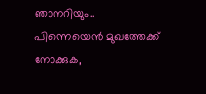ഞാനറിയും..
പിന്നെയെന്‍ മുഖത്തേക്ക് നോക്കുക,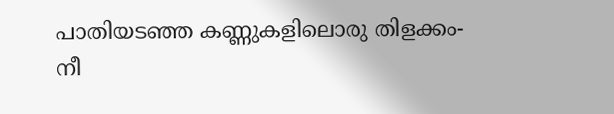പാതിയടഞ്ഞ കണ്ണുകളിലൊരു തിളക്കം-
നീ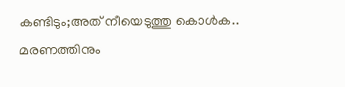കണ്ടിടും;അത് നീയെടുത്തു കൊള്‍ക..
മരണത്തിനും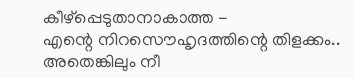കീഴ്പ്പെടുതാനാകാത്ത -
എന്റെ നിറസൌഹൃദത്തിന്റെ തിളക്കം..
അതെങ്കിലും നീ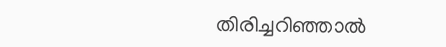തിരിച്ചറിഞ്ഞാല്‍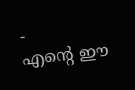-
എന്റെ ഈ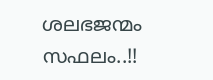ശലഭജന്മം സഫലം..!!